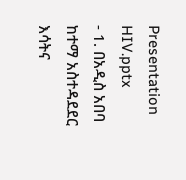Presentation HIV.pptx
- 1. በአዲስ አበባ ከተማ አስተዳደደር እሳትና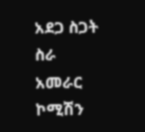አደጋ ስጋት ስራ
አመራር ኮሚሽን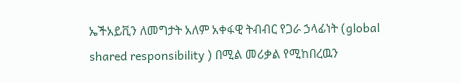ኤችአይቪን ለመግታት አለም አቀፋዊ ትብብር የጋራ ኃላፊነት (global
shared responsibility ) በሚል መሪቃል የሚከበረዉን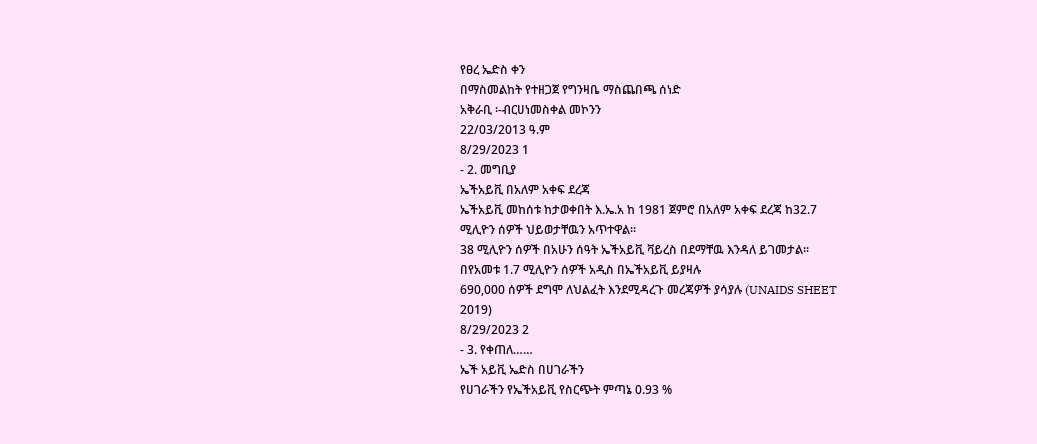የፀረ ኤድስ ቀን
በማስመልከት የተዘጋጀ የግንዛቤ ማስጨበጫ ሰነድ
አቅራቢ ፡-ብርሀነመስቀል መኮንን
22/03/2013 ዓ.ም
8/29/2023 1
- 2. መግቢያ
ኤችአይቪ በአለም አቀፍ ደረጃ
ኤችአይቪ መከሰቱ ከታወቀበት እ.ኤ.አ ከ 1981 ጀምሮ በአለም አቀፍ ደረጃ ከ32.7
ሚሊዮን ሰዎች ህይወታቸዉን አጥተዋል፡፡
38 ሚሊዮን ሰዎች በአሁን ሰዓት ኤችአይቪ ቫይረስ በደማቸዉ እንዳለ ይገመታል፡፡
በየአመቱ 1.7 ሚሊዮን ሰዎች አዲስ በኤችአይቪ ይያዛሉ
690,000 ሰዎች ደግሞ ለህልፈት እንደሚዳረጉ መረጃዎች ያሳያሉ (UNAIDS SHEET
2019)
8/29/2023 2
- 3. የቀጠለ……
ኤች አይቪ ኤድስ በሀገራችን
የሀገራችን የኤችአይቪ የስርጭት ምጣኔ 0.93 %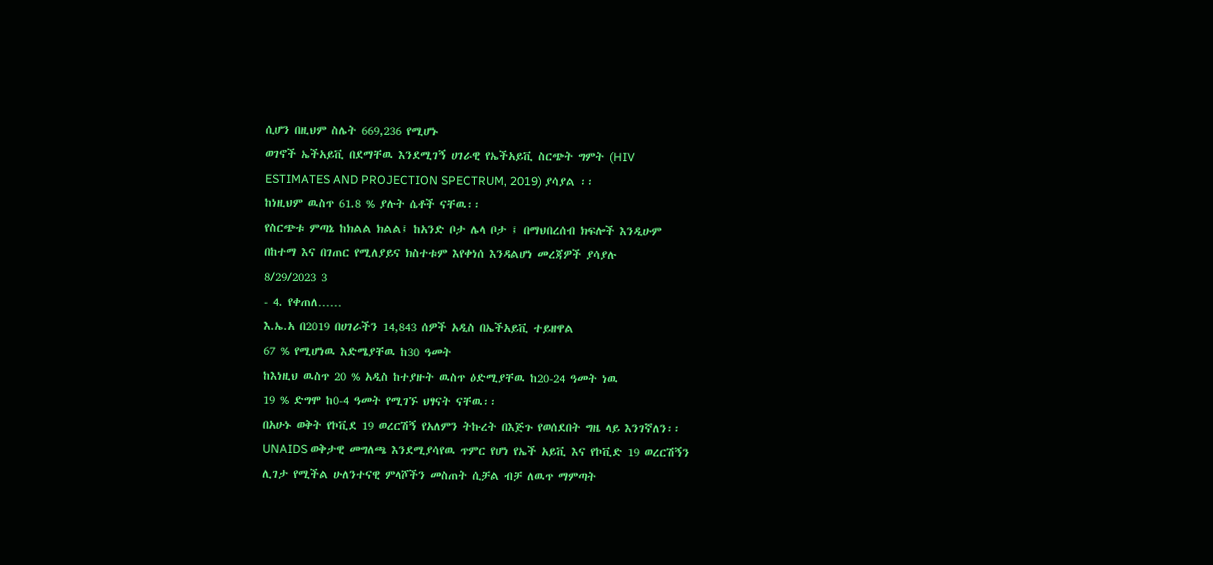ሲሆን በዚህም ስሌት 669,236 የሚሆኑ
ወገኖች ኤችአይቪ በደማቸዉ እንደሚገኝ ሀገራዊ የኤችአይቪ ስርጭት ግምት (HIV
ESTIMATES AND PROJECTION SPECTRUM, 2019) ያሳያል ፡፡
ከነዚህም ዉስጥ 61.8 % ያሉት ሴቶች ናቸዉ፡፡
የስርጭቱ ምጣኔ ከክልል ክልል፤ ከአንድ ቦታ ሌላ ቦታ ፤ በማህበረሰብ ክፍሎች እንዲሁም
በከተማ እና በገጠር የሚለያይና ክስተቱም እየቀነሰ እንዳልሆነ መረጃዎች ያሳያሉ
8/29/2023 3
- 4. የቀጠለ……
እ.ኤ.አ በ2019 በሀገራችን 14,843 ሰዎች አዲስ በኤችአይቪ ተይዘዋል
67 % የሚሆነዉ እድሜያቸዉ ከ30 ዓመት
ከእነዚህ ዉስጥ 20 % አዲስ ከተያዙት ዉስጥ ዕድሚያቸዉ ከ20-24 ዓመት ነዉ
19 % ድግሞ ከ0-4 ዓመት የሚገኙ ህፃናት ናቸዉ፡፡
በአሁኑ ወቅት የኮቪደ 19 ወረርሽኝ የአለምን ትኩረት በእጅጉ የወሰደበት ግዜ ላይ እንገኛለን፡፡
UNAIDS ወቅታዊ መግለጫ እንደሚያሳየዉ ጥምር የሆነ የኤች አይቪ እና የኮቪድ 19 ወረርሽኝን
ሊገታ የሚችል ሁለንተናዊ ምላሾችን መስጠት ሲቻል ብቻ ለዉጥ ማምጣት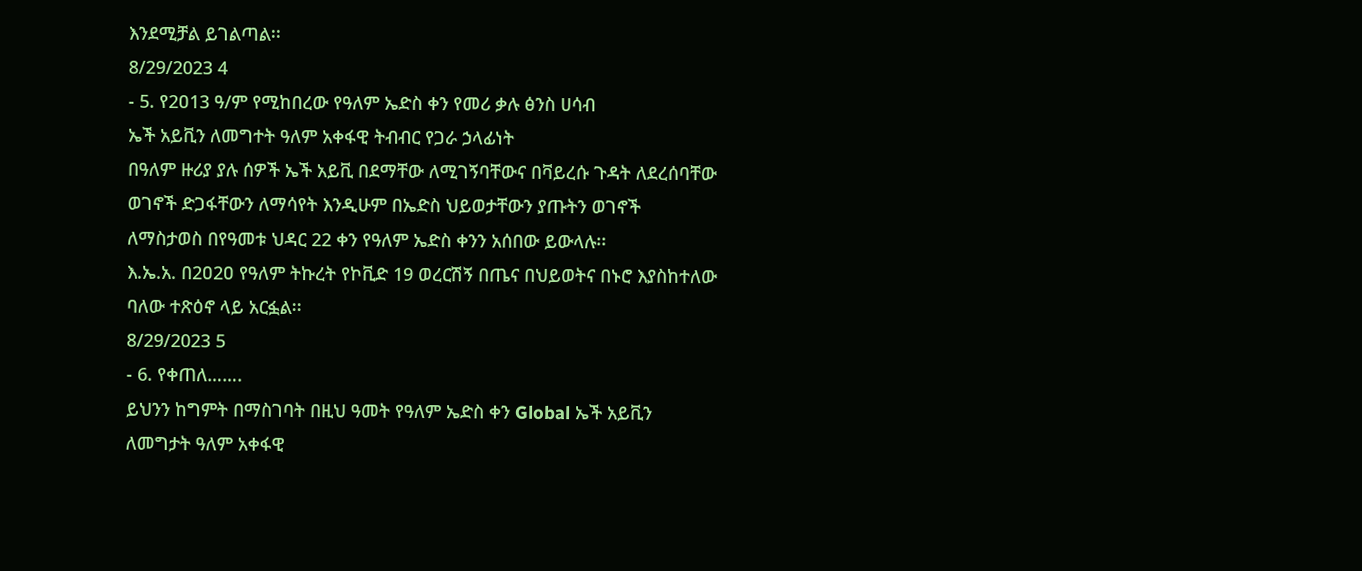እንደሚቻል ይገልጣል፡፡
8/29/2023 4
- 5. የ2ዐ13 ዓ/ም የሚከበረው የዓለም ኤድስ ቀን የመሪ ቃሉ ፅንስ ሀሳብ
ኤች አይቪን ለመግተት ዓለም አቀፋዊ ትብብር የጋራ ኃላፊነት
በዓለም ዙሪያ ያሉ ሰዎች ኤች አይቪ በደማቸው ለሚገኝባቸውና በቫይረሱ ጉዳት ለደረሰባቸው
ወገኖች ድጋፋቸውን ለማሳየት እንዲሁም በኤድስ ህይወታቸውን ያጡትን ወገኖች
ለማስታወስ በየዓመቱ ህዳር 22 ቀን የዓለም ኤድስ ቀንን አሰበው ይውላሉ፡፡
እ.ኤ.አ. በ2ዐ2ዐ የዓለም ትኩረት የኮቪድ 19 ወረርሽኝ በጤና በህይወትና በኑሮ እያስከተለው
ባለው ተጽዕኖ ላይ አርፏል፡፡
8/29/2023 5
- 6. የቀጠለ…….
ይህንን ከግምት በማስገባት በዚህ ዓመት የዓለም ኤድስ ቀን Global ኤች አይቪን
ለመግታት ዓለም አቀፋዊ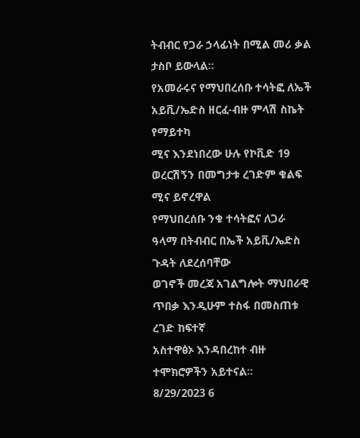ትብብር የጋራ ኃላፊነት በሚል መሪ ቃል ታስቦ ይውላል፡፡
የአመራሩና የማህበረሰቡ ተሳትፎ ለኤች አይቪ/ኤድስ ዘርፈ-ብዙ ምላሽ ስኬት የማይተካ
ሚና እንደነበረው ሁሉ የኮቪድ 19 ወረርሽኝን በመግታቱ ረገድም ቁልፍ ሚና ይኖረዋል
የማህበረሰቡ ንቁ ተሳትፎና ለጋራ ዓላማ በትብብር በኤች አይቪ/ኤድስ ጉዳት ለደረሰባቸው
ወገኖች መረጃ አገልግሎት ማህበራዊ ጥበቃ እንዲሁም ተስፋ በመስጠቱ ረገድ ከፍተኛ
አስተዋፅኦ እንዳበረከተ ብዙ ተሞክሮዎችን አይተናል፡፡
8/29/2023 6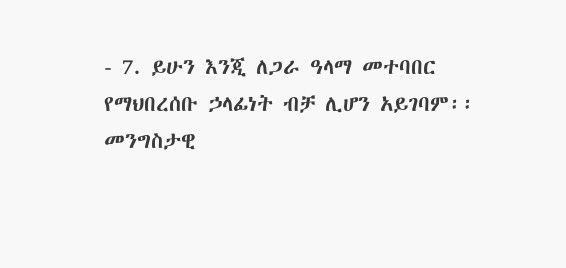- 7. ይሁን እንጂ ለጋራ ዓላማ መተባበር የማህበረሰቡ ኃላፊነት ብቻ ሊሆን አይገባም፡፡
መንግስታዊ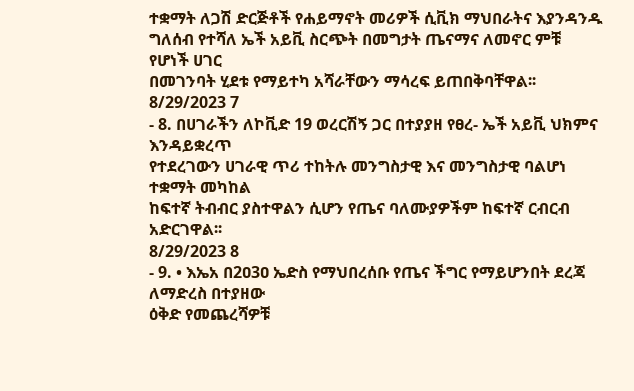ተቋማት ለጋሽ ድርጅቶች የሐይማኖት መሪዎች ሲቪክ ማህበራትና እያንዳንዱ
ግለሰብ የተሻለ ኤች አይቪ ስርጭት በመግታት ጤናማና ለመኖር ምቹ የሆነች ሀገር
በመገንባት ሂደቱ የማይተካ አሻራቸውን ማሳረፍ ይጠበቅባቸዋል፡፡
8/29/2023 7
- 8. በሀገራችን ለኮቪድ 19 ወረርሽኝ ጋር በተያያዘ የፀረ- ኤች አይቪ ህክምና እንዳይቋረጥ
የተደረገውን ሀገራዊ ጥሪ ተከትሉ መንግስታዊ እና መንግስታዊ ባልሆነ ተቋማት መካከል
ከፍተኛ ትብብር ያስተዋልን ሲሆን የጤና ባለሙያዎችም ከፍተኛ ርብርብ አድርገዋል፡፡
8/29/2023 8
- 9. • እኤአ በ2ዐ3ዐ ኤድስ የማህበረሰቡ የጤና ችግር የማይሆንበት ደረጃ ለማድረስ በተያዘው
ዕቅድ የመጨረሻዎቹ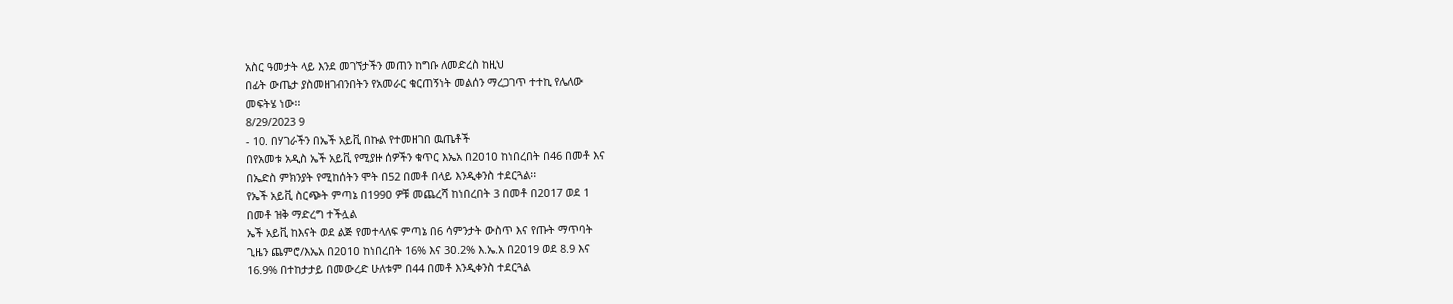አስር ዓመታት ላይ እንደ መገኘታችን መጠን ከግቡ ለመድረስ ከዚህ
በፊት ውጤታ ያስመዘገብንበትን የአመራር ቁርጠኝነት መልሰን ማረጋገጥ ተተኪ የሌለው
መፍትሄ ነው፡፡
8/29/2023 9
- 10. በሃገራችን በኤች አይቪ በኩል የተመዘገበ ዉጤቶች
በየአመቱ አዲስ ኤች አይቪ የሚያዙ ሰዎችን ቁጥር እኤአ በ2ዐ1ዐ ከነበረበት በ46 በመቶ እና
በኤድስ ምክንያት የሚከሰትን ሞት በ52 በመቶ በላይ እንዲቀንስ ተደርጓል፡፡
የኤች አይቪ ስርጭት ምጣኔ በ199ዐ ዎቹ መጨረሻ ከነበረበት 3 በመቶ በ2ዐ17 ወደ 1
በመቶ ዝቅ ማድረግ ተችሏል
ኤች አይቪ ከእናት ወደ ልጅ የመተላለፍ ምጣኔ በ6 ሳምንታት ውስጥ እና የጡት ማጥባት
ጊዜን ጨምሮ/እኤአ በ2ዐ1ዐ ከነበረበት 16% እና 3ዐ.2% እ.ኤ.አ በ2ዐ19 ወደ 8.9 እና
16.9% በተከታታይ በመውረድ ሁለቱም በ44 በመቶ እንዲቀንስ ተደርጓል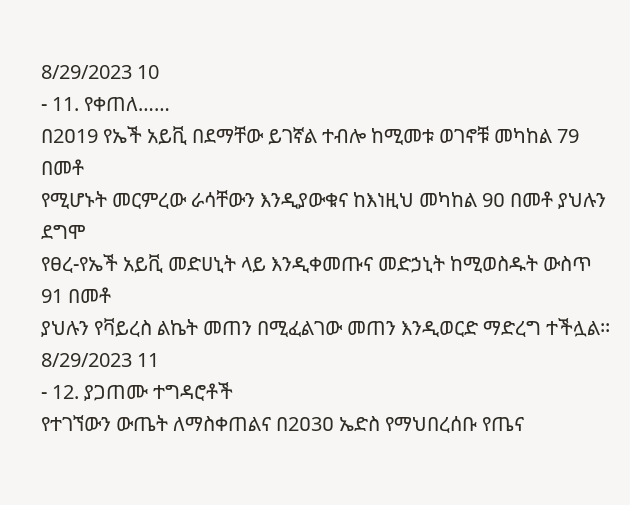8/29/2023 10
- 11. የቀጠለ……
በ2ዐ19 የኤች አይቪ በደማቸው ይገኛል ተብሎ ከሚመቱ ወገኖቹ መካከል 79 በመቶ
የሚሆኑት መርምረው ራሳቸውን እንዲያውቁና ከእነዚህ መካከል 9ዐ በመቶ ያህሉን ደግሞ
የፀረ-የኤች አይቪ መድሀኒት ላይ እንዲቀመጡና መድኃኒት ከሚወስዱት ውስጥ 91 በመቶ
ያህሉን የቫይረስ ልኬት መጠን በሚፈልገው መጠን እንዲወርድ ማድረግ ተችሏል፡፡
8/29/2023 11
- 12. ያጋጠሙ ተግዳሮቶች
የተገኘውን ውጤት ለማስቀጠልና በ2ዐ3ዐ ኤድስ የማህበረሰቡ የጤና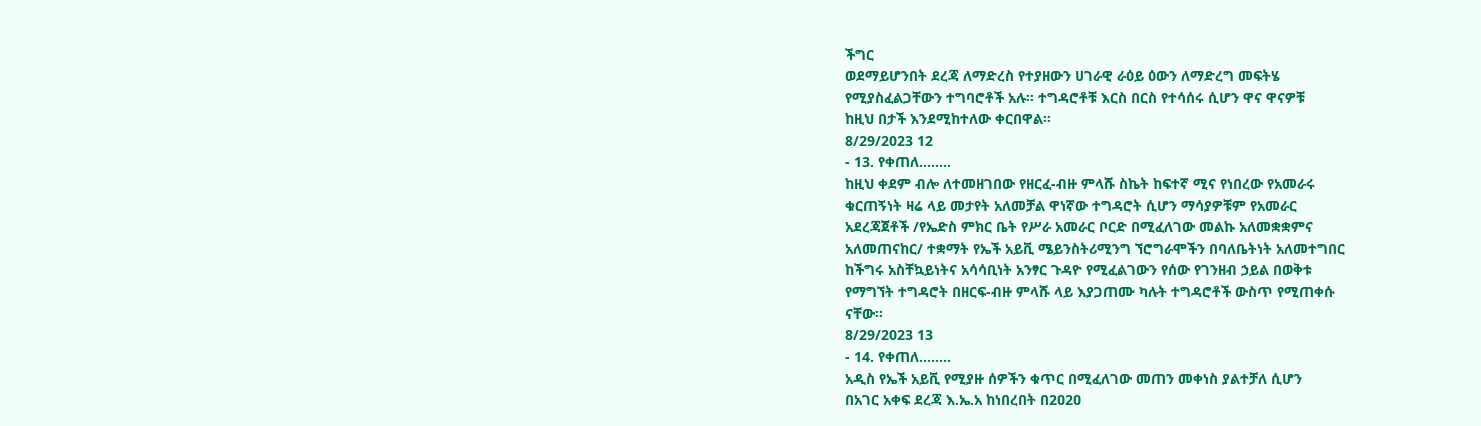ችግር
ወደማይሆንበት ደረጃ ለማድረስ የተያዘውን ሀገራዊ ራዕይ ዕውን ለማድረግ መፍትሄ
የሚያስፈልጋቸውን ተግባሮቶች አሉ፡፡ ተግዳሮቶቹ እርስ በርስ የተሳሰሩ ሲሆን ዋና ዋናዎቹ
ከዚህ በታች እንደሚከተለው ቀርበዋል፡፡
8/29/2023 12
- 13. የቀጠለ……..
ከዚህ ቀደም ብሎ ለተመዘገበው የዘርፈ-ብዙ ምላሹ ስኬት ከፍተኛ ሚና የነበረው የአመራሩ
ቁርጠኝነት ዛሬ ላይ መታየት አለመቻል ዋነኛው ተግዳሮት ሲሆን ማሳያዎቹም የአመራር
አደረጃጀቶች /የኤድስ ምክር ቤት የሥራ አመራር ቦርድ በሚፈለገው መልኩ አለመቋቋምና
አለመጠናከር/ ተቋማት የኤች አይቪ ሜይንስትሪሚንግ ኘሮግራሞችን በባለቤትነት አለመተግበር
ከችግሩ አስቸኳይነትና አሳሳቢነት አንፃር ጉዳዮ የሚፈልገውን የሰው የገንዘብ ኃይል በወቅቱ
የማግኘት ተግዳሮት በዘርፍ-ብዙ ምላሹ ላይ እያጋጠሙ ካሉት ተግዳሮቶች ውስጥ የሚጠቀሱ
ናቸው፡፡
8/29/2023 13
- 14. የቀጠለ……..
አዲስ የኤች አይቪ የሚያዙ ሰዎችን ቁጥር በሚፈለገው መጠን መቀነስ ያልተቻለ ሲሆን
በአገር አቀፍ ደረጃ እ.ኤ.አ ከነበረበት በ2ዐ2ዐ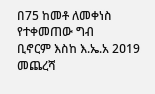በ75 ከመቶ ለመቀነስ የተቀመጠው ግብ
ቢኖርም እስከ እ.ኤ.አ 2ዐ19 መጨረሻ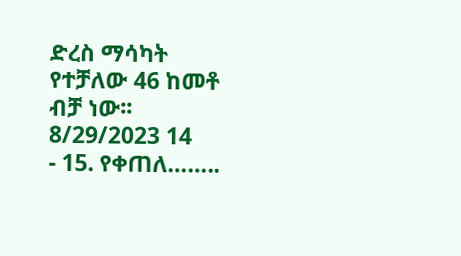ድረስ ማሳካት የተቻለው 46 ከመቶ ብቻ ነው፡፡
8/29/2023 14
- 15. የቀጠለ……..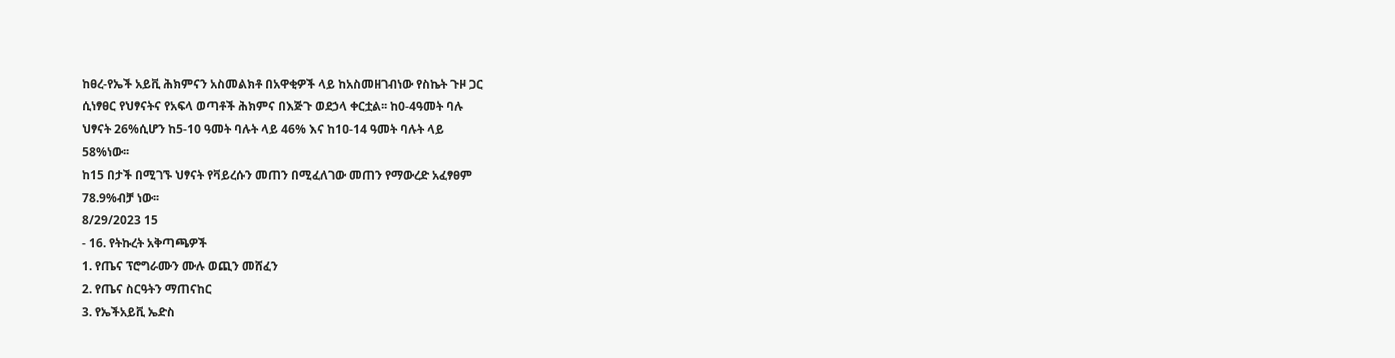ከፀረ-የኤች አይቪ ሕክምናን አስመልክቶ በአዋቂዎች ላይ ከአስመዘገብነው የስኬት ጉዞ ጋር
ሲነፃፀር የህፃናትና የአፍላ ወጣቶች ሕክምና በእጅጉ ወደኃላ ቀርቷል፡፡ ከ0-4ዓመት ባሉ
ህፃናት 26%ሲሆን ከ5-10 ዓመት ባሉት ላይ 46% እና ከ1ዐ-14 ዓመት ባሉት ላይ
58%ነው፡፡
ከ15 በታች በሚገኙ ህፃናት የቫይረሱን መጠን በሚፈለገው መጠን የማውረድ አፈፃፀም
78.9%ብቻ ነው፡፡
8/29/2023 15
- 16. የትኩረት አቅጣጫዎች
1. የጤና ፕሮግራሙን ሙሉ ወጪን መሸፈን
2. የጤና ስርዓትን ማጠናከር
3. የኤችአይቪ ኤድስ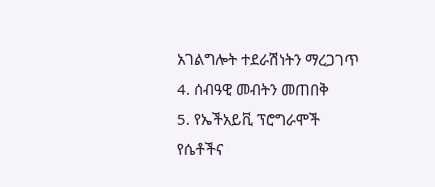አገልግሎት ተደራሽነትን ማረጋገጥ
4. ሰብዓዊ መብትን መጠበቅ
5. የኤችአይቪ ፕሮግራሞች የሴቶችና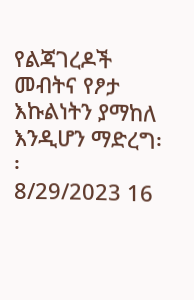የልጃገረዶች መብትና የፆታ እኩልነትን ያማከለ
እንዲሆን ማድረግ፡፡
8/29/2023 16